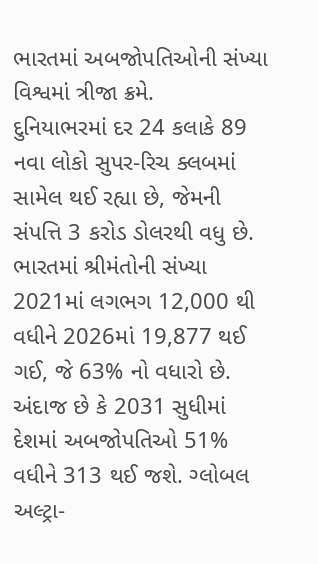ભારતમાં અબજોપતિઓની સંખ્યા વિશ્વમાં ત્રીજા ક્રમે.
દુનિયાભરમાં દર 24 કલાકે 89 નવા લોકો સુપર-રિચ ક્લબમાં સામેલ થઈ રહ્યા છે, જેમની સંપત્તિ 3 કરોડ ડોલરથી વધુ છે. ભારતમાં શ્રીમંતોની સંખ્યા 2021માં લગભગ 12,000 થી વધીને 2026માં 19,877 થઈ ગઈ, જે 63% નો વધારો છે. અંદાજ છે કે 2031 સુધીમાં દેશમાં અબજોપતિઓ 51% વધીને 313 થઈ જશે. ગ્લોબલ અલ્ટ્રા-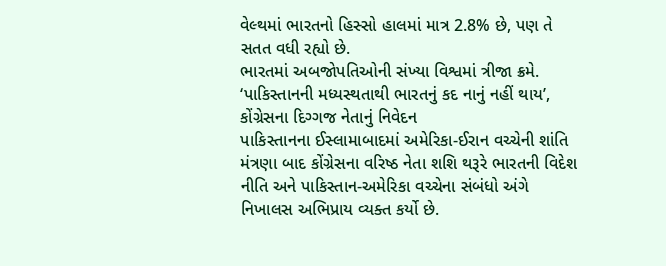વેલ્થમાં ભારતનો હિસ્સો હાલમાં માત્ર 2.8% છે, પણ તે સતત વધી રહ્યો છે.
ભારતમાં અબજોપતિઓની સંખ્યા વિશ્વમાં ત્રીજા ક્રમે.
‘પાકિસ્તાનની મધ્યસ્થતાથી ભારતનું કદ નાનું નહીં થાય’, કોંગ્રેસના દિગ્ગજ નેતાનું નિવેદન
પાકિસ્તાનના ઈસ્લામાબાદમાં અમેરિકા-ઈરાન વચ્ચેની શાંતિ મંત્રણા બાદ કોંગ્રેસના વરિષ્ઠ નેતા શશિ થરૂરે ભારતની વિદેશ નીતિ અને પાકિસ્તાન-અમેરિકા વચ્ચેના સંબંધો અંગે નિખાલસ અભિપ્રાય વ્યક્ત કર્યો છે.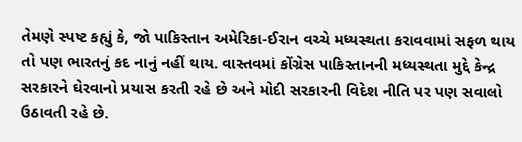તેમણે સ્પષ્ટ કહ્યું કે, જો પાકિસ્તાન અમેરિકા-ઈરાન વચ્ચે મધ્યસ્થતા કરાવવામાં સફળ થાય તો પણ ભારતનું કદ નાનું નહીં થાય. વાસ્તવમાં કોંગ્રેસ પાકિસ્તાનની મધ્યસ્થતા મુદ્દે કેન્દ્ર સરકારને ઘેરવાનો પ્રયાસ કરતી રહે છે અને મોદી સરકારની વિદેશ નીતિ પર પણ સવાલો ઉઠાવતી રહે છે.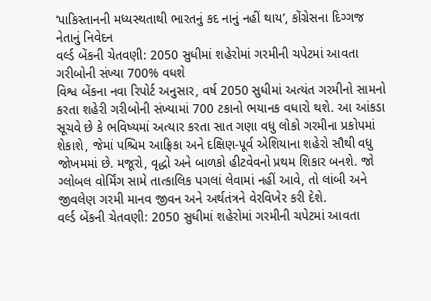‘પાકિસ્તાનની મધ્યસ્થતાથી ભારતનું કદ નાનું નહીં થાય’, કોંગ્રેસના દિગ્ગજ નેતાનું નિવેદન
વર્લ્ડ બેંકની ચેતવણી: 2050 સુધીમાં શહેરોમાં ગરમીની ચપેટમાં આવતા ગરીબોની સંખ્યા 700% વધશે
વિશ્વ બેંકના નવા રિપોર્ટ અનુસાર, વર્ષ 2050 સુધીમાં અત્યંત ગરમીનો સામનો કરતા શહેરી ગરીબોની સંખ્યામાં 700 ટકાનો ભયાનક વધારો થશે. આ આંકડા સૂચવે છે કે ભવિષ્યમાં અત્યાર કરતા સાત ગણા વધુ લોકો ગરમીના પ્રકોપમાં શેકાશે, જેમાં પશ્ચિમ આફ્રિકા અને દક્ષિણ-પૂર્વ એશિયાના શહેરો સૌથી વધુ જોખમમાં છે. મજૂરો, વૃદ્ધો અને બાળકો હીટવેવનો પ્રથમ શિકાર બનશે. જો ગ્લોબલ વોર્મિંગ સામે તાત્કાલિક પગલાં લેવામાં નહીં આવે, તો લાંબી અને જીવલેણ ગરમી માનવ જીવન અને અર્થતંત્રને વેરવિખેર કરી દેશે.
વર્લ્ડ બેંકની ચેતવણી: 2050 સુધીમાં શહેરોમાં ગરમીની ચપેટમાં આવતા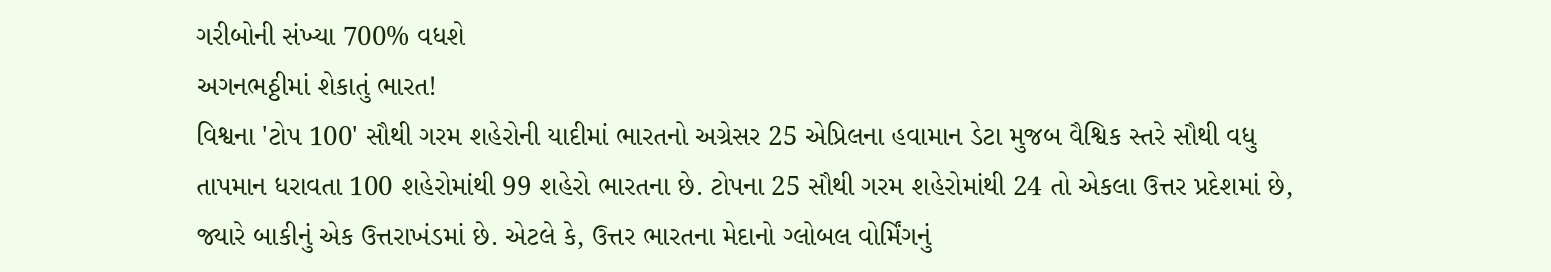ગરીબોની સંખ્યા 700% વધશે
અગનભઠ્ઠીમાં શેકાતું ભારત!
વિશ્વના 'ટોપ 100' સૌથી ગરમ શહેરોની યાદીમાં ભારતનો અગ્રેસર 25 એપ્રિલના હવામાન ડેટા મુજબ વૈશ્વિક સ્તરે સૌથી વધુ તાપમાન ધરાવતા 100 શહેરોમાંથી 99 શહેરો ભારતના છે. ટોપના 25 સૌથી ગરમ શહેરોમાંથી 24 તો એકલા ઉત્તર પ્રદેશમાં છે, જ્યારે બાકીનું એક ઉત્તરાખંડમાં છે. એટલે કે, ઉત્તર ભારતના મેદાનો ગ્લોબલ વોર્મિંગનું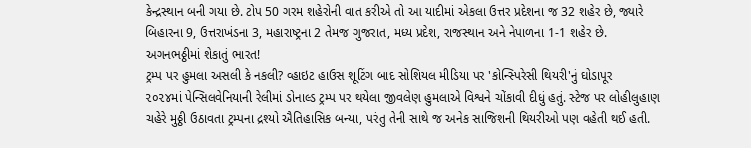કેન્દ્રસ્થાન બની ગયા છે. ટોપ 50 ગરમ શહેરોની વાત કરીએ તો આ યાદીમાં એકલા ઉત્તર પ્રદેશના જ 32 શહેર છે, જ્યારે બિહારના 9, ઉત્તરાખંડના 3, મહારાષ્ટ્રના 2 તેમજ ગુજરાત, મધ્ય પ્રદેશ, રાજસ્થાન અને નેપાળના 1-1 શહેર છે.
અગનભઠ્ઠીમાં શેકાતું ભારત!
ટ્રમ્પ પર હુમલા અસલી કે નકલી? વ્હાઇટ હાઉસ શૂટિંગ બાદ સોશિયલ મીડિયા પર 'કોન્સ્પિરેસી થિયરી'નું ઘોડાપૂર
૨૦૨૪માં પેન્સિલવેનિયાની રેલીમાં ડોનાલ્ડ ટ્રમ્પ પર થયેલા જીવલેણ હુમલાએ વિશ્વને ચોંકાવી દીધું હતું. સ્ટેજ પર લોહીલુહાણ ચહેરે મુઠ્ઠી ઉઠાવતા ટ્રમ્પના દ્રશ્યો ઐતિહાસિક બન્યા, પરંતુ તેની સાથે જ અનેક સાજિશની થિયરીઓ પણ વહેતી થઈ હતી.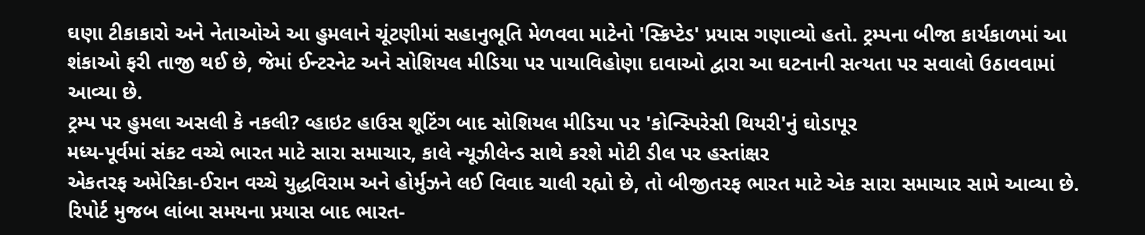ઘણા ટીકાકારો અને નેતાઓએ આ હુમલાને ચૂંટણીમાં સહાનુભૂતિ મેળવવા માટેનો 'સ્ક્રિપ્ટેડ' પ્રયાસ ગણાવ્યો હતો. ટ્રમ્પના બીજા કાર્યકાળમાં આ શંકાઓ ફરી તાજી થઈ છે, જેમાં ઈન્ટરનેટ અને સોશિયલ મીડિયા પર પાયાવિહોણા દાવાઓ દ્વારા આ ઘટનાની સત્યતા પર સવાલો ઉઠાવવામાં આવ્યા છે.
ટ્રમ્પ પર હુમલા અસલી કે નકલી? વ્હાઇટ હાઉસ શૂટિંગ બાદ સોશિયલ મીડિયા પર 'કોન્સ્પિરેસી થિયરી'નું ઘોડાપૂર
મધ્ય-પૂર્વમાં સંકટ વચ્ચે ભારત માટે સારા સમાચાર, કાલે ન્યૂઝીલેન્ડ સાથે કરશે મોટી ડીલ પર હસ્તાંક્ષર
એકતરફ અમેરિકા-ઈરાન વચ્ચે યુદ્ધવિરામ અને હોર્મુઝને લઈ વિવાદ ચાલી રહ્યો છે, તો બીજીતરફ ભારત માટે એક સારા સમાચાર સામે આવ્યા છે. રિપોર્ટ મુજબ લાંબા સમયના પ્રયાસ બાદ ભારત-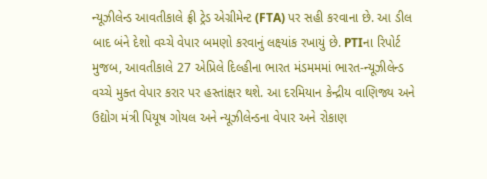ન્યૂઝીલેન્ડ આવતીકાલે ફ્રી ટ્રેડ એગ્રીમેન્ટ (FTA) પર સહી કરવાના છે. આ ડીલ બાદ બંને દેશો વચ્ચે વેપાર બમણો કરવાનું લક્ષ્યાંક રખાયું છે. PTIના રિપોર્ટ મુજબ, આવતીકાલે 27 એપ્રિલે દિલ્હીના ભારત મંડમમમાં ભારત-ન્યૂઝીલેન્ડ વચ્ચે મુક્ત વેપાર કરાર પર હસ્તાંક્ષર થશે. આ દરમિયાન કેન્દ્રીય વાણિજ્ય અને ઉદ્યોગ મંત્રી પિયૂષ ગોયલ અને ન્યૂઝીલેન્ડના વેપાર અને રોકાણ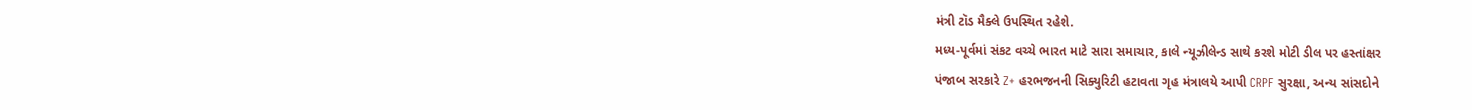મંત્રી ટૉડ મૈક્લે ઉપસ્થિત રહેશે.
મધ્ય-પૂર્વમાં સંકટ વચ્ચે ભારત માટે સારા સમાચાર, કાલે ન્યૂઝીલેન્ડ સાથે કરશે મોટી ડીલ પર હસ્તાંક્ષર
પંજાબ સરકારે Z+ હરભજનની સિક્યુરિટી હટાવતા ગૃહ મંત્રાલયે આપી CRPF સુરક્ષા, અન્ય સાંસદોને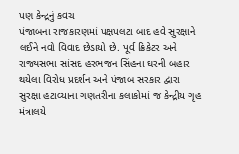પણ કેન્દ્રનું કવચ
પંજાબના રાજકારણમાં પક્ષપલટા બાદ હવે સુરક્ષાને લઈને નવો વિવાદ છેડાયો છે. પૂર્વ ક્રિકેટર અને રાજ્યસભા સાંસદ હરભજન સિંહના ઘરની બહાર થયેલા વિરોધ પ્રદર્શન અને પંજાબ સરકાર દ્વારા સુરક્ષા હટાવ્યાના ગણતરીના કલાકોમાં જ કેન્દ્રીય ગૃહ મંત્રાલયે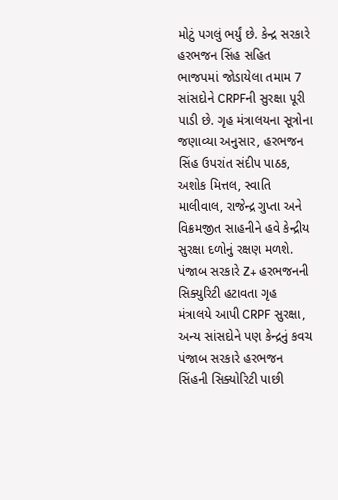મોટું પગલું ભર્યું છે. કેન્દ્ર સરકારે હરભજન સિંહ સહિત ભાજપમાં જોડાયેલા તમામ 7 સાંસદોને CRPFની સુરક્ષા પૂરી પાડી છે. ગૃહ મંત્રાલયના સૂત્રોના જણાવ્યા અનુસાર, હરભજન સિંહ ઉપરાંત સંદીપ પાઠક, અશોક મિત્તલ, સ્વાતિ માલીવાલ, રાજેન્દ્ર ગુપ્તા અને વિક્રમજીત સાહનીને હવે કેન્દ્રીય સુરક્ષા દળોનું રક્ષણ મળશે.
પંજાબ સરકારે Z+ હરભજનની સિક્યુરિટી હટાવતા ગૃહ મંત્રાલયે આપી CRPF સુરક્ષા, અન્ય સાંસદોને પણ કેન્દ્રનું કવચ
પંજાબ સરકારે હરભજન સિંહની સિક્યોરિટી પાછી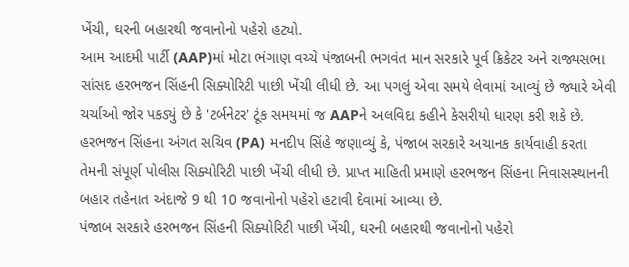ખેંચી, ઘરની બહારથી જવાનોનો પહેરો હટ્યો.
આમ આદમી પાર્ટી (AAP)માં મોટા ભંગાણ વચ્ચે પંજાબની ભગવંત માન સરકારે પૂર્વ ક્રિકેટર અને રાજ્યસભા સાંસદ હરભજન સિંહની સિક્યોરિટી પાછી ખેંચી લીધી છે. આ પગલું એવા સમયે લેવામાં આવ્યું છે જ્યારે એવી ચર્ચાઓ જોર પકડ્યું છે કે 'ટર્બનેટર' ટૂંક સમયમાં જ AAPને અલવિદા કહીને કેસરીયો ધારણ કરી શકે છે. હરભજન સિંહના અંગત સચિવ (PA) મનદીપ સિંહે જણાવ્યું કે, પંજાબ સરકારે અચાનક કાર્યવાહી કરતા તેમની સંપૂર્ણ પોલીસ સિક્યોરિટી પાછી ખેંચી લીધી છે. પ્રાપ્ત માહિતી પ્રમાણે હરભજન સિંહના નિવાસસ્થાનની બહાર તહેનાત અંદાજે 9 થી 10 જવાનોનો પહેરો હટાવી દેવામાં આવ્યા છે.
પંજાબ સરકારે હરભજન સિંહની સિક્યોરિટી પાછી ખેંચી, ઘરની બહારથી જવાનોનો પહેરો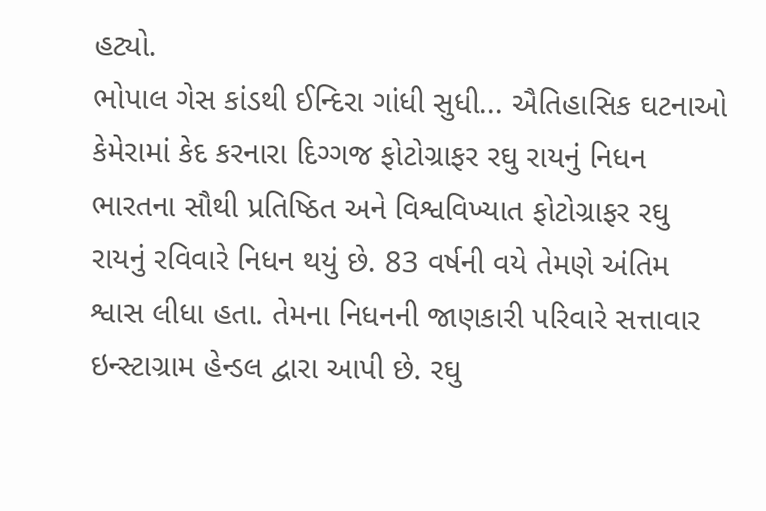હટ્યો.
ભોપાલ ગેસ કાંડથી ઈન્દિરા ગાંધી સુધી... ઐતિહાસિક ઘટનાઓ કેમેરામાં કેદ કરનારા દિગ્ગજ ફોટોગ્રાફર રઘુ રાયનું નિધન
ભારતના સૌથી પ્રતિષ્ઠિત અને વિશ્વવિખ્યાત ફોટોગ્રાફર રઘુ રાયનું રવિવારે નિધન થયું છે. 83 વર્ષની વયે તેમણે અંતિમ શ્વાસ લીધા હતા. તેમના નિધનની જાણકારી પરિવારે સત્તાવાર ઇન્સ્ટાગ્રામ હેન્ડલ દ્વારા આપી છે. રઘુ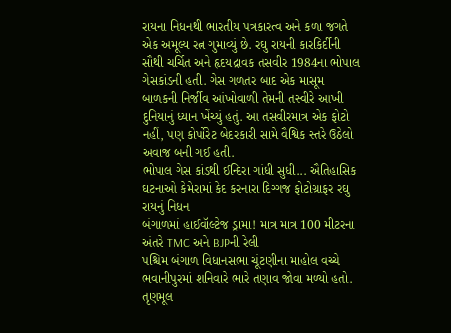રાયના નિધનથી ભારતીય પત્રકારત્વ અને કળા જગતે એક અમૂલ્ય રત્ન ગુમાવ્યું છે. રઘુ રાયની કારકિર્દીની સૌથી ચર્ચિત અને હૃદયદ્રાવક તસવીર 1984ના ભોપાલ ગેસકાંડની હતી. ગેસ ગળતર બાદ એક માસૂમ બાળકની નિર્જીવ આંખોવાળી તેમની તસ્વીરે આખી દુનિયાનું ધ્યાન ખેંચ્યું હતું. આ તસવીરમાત્ર એક ફોટો નહીં, પણ કોર્પોરેટ બેદરકારી સામે વૈશ્વિક સ્તરે ઉઠેલો અવાજ બની ગઈ હતી.
ભોપાલ ગેસ કાંડથી ઈન્દિરા ગાંધી સુધી... ઐતિહાસિક ઘટનાઓ કેમેરામાં કેદ કરનારા દિગ્ગજ ફોટોગ્રાફર રઘુ રાયનું નિધન
બંગાળમાં હાઈવૉલ્ટેજ ડ્રામા! માત્ર માત્ર 100 મીટરના અંતરે TMC અને BJPની રેલી
પશ્ચિમ બંગાળ વિધાનસભા ચૂંટણીના માહોલ વચ્ચે ભવાનીપુરમાં શનિવારે ભારે તણાવ જોવા મળ્યો હતો. તૃણમૂલ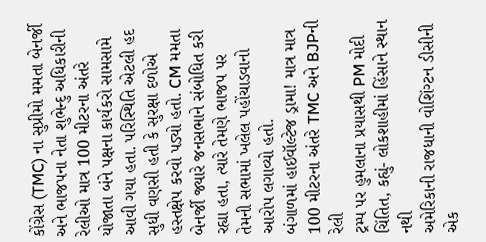કોંગ્રેસ (TMC) ના સુપ્રીમો મમતા બેનર્જી અને ભાજપના નેતા શુભેન્દુ અધિકારીની રેલીઓ માત્ર 100 મીટરના અંતરે યોજાતા બંને પક્ષના કાર્યકરો સામસામે આવી ગયા હતા. પરિસ્થિતિ એટલી હદ સુધી વણસી હતી કે સુરક્ષા દળોએ હસ્તક્ષેપ કરવો પડ્યો હતો. CM મમતા બેનર્જી જ્યારે જનસભાને સંબોધિત કરી રહ્યા હતા, ત્યારે તેમણે ભાજપ પર તેમની સભામાં ખલેલ પહોંચાડવાનો આરોપ લગાવ્યો હતો.
બંગાળમાં હાઈવૉલ્ટેજ ડ્રામા! માત્ર માત્ર 100 મીટરના અંતરે TMC અને BJPની રેલી
ટ્રમ્પ પર હુમલાના પ્રયાસથી PM મોદી ચિંતિત, કહ્યું- લોકશાહીમાં હિંસાને સ્થાન નથી
અમેરિકાની રાજધાની વોશિંગ્ટન ડીસીની એક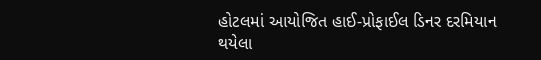હોટલમાં આયોજિત હાઈ-પ્રોફાઈલ ડિનર દરમિયાન થયેલા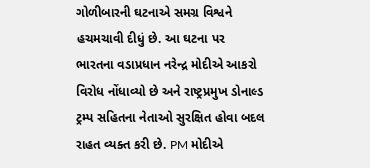ગોળીબારની ઘટનાએ સમગ્ર વિશ્વને હચમચાવી દીધું છે. આ ઘટના પર ભારતના વડાપ્રધાન નરેન્દ્ર મોદીએ આકરો વિરોધ નોંધાવ્યો છે અને રાષ્ટ્રપ્રમુખ ડોનાલ્ડ ટ્રમ્પ સહિતના નેતાઓ સુરક્ષિત હોવા બદલ રાહત વ્યક્ત કરી છે. PM મોદીએ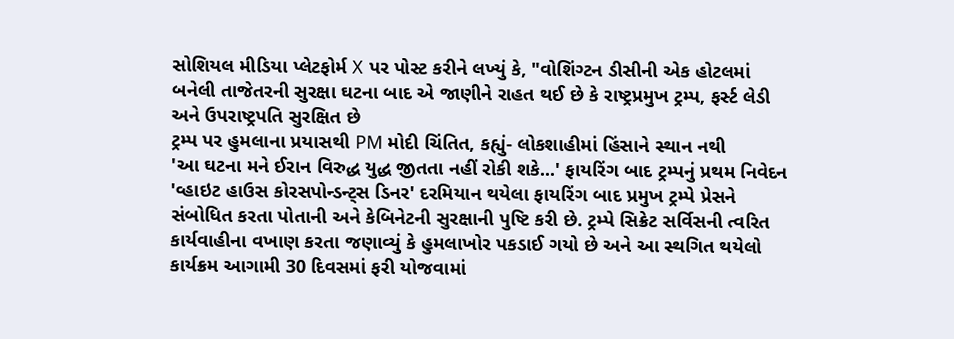સોશિયલ મીડિયા પ્લેટફોર્મ X પર પોસ્ટ કરીને લખ્યું કે, "વોશિંગ્ટન ડીસીની એક હોટલમાં બનેલી તાજેતરની સુરક્ષા ઘટના બાદ એ જાણીને રાહત થઈ છે કે રાષ્ટ્રપ્રમુખ ટ્રમ્પ, ફર્સ્ટ લેડી અને ઉપરાષ્ટ્રપતિ સુરક્ષિત છે
ટ્રમ્પ પર હુમલાના પ્રયાસથી PM મોદી ચિંતિત, કહ્યું- લોકશાહીમાં હિંસાને સ્થાન નથી
'આ ઘટના મને ઈરાન વિરુદ્ધ યુદ્ધ જીતતા નહીં રોકી શકે...' ફાયરિંગ બાદ ટ્રમ્પનું પ્રથમ નિવેદન
'વ્હાઇટ હાઉસ કોરસપોન્ડન્ટ્સ ડિનર' દરમિયાન થયેલા ફાયરિંગ બાદ પ્રમુખ ટ્રમ્પે પ્રેસને સંબોધિત કરતા પોતાની અને કેબિનેટની સુરક્ષાની પુષ્ટિ કરી છે. ટ્રમ્પે સિક્રેટ સર્વિસની ત્વરિત કાર્યવાહીના વખાણ કરતા જણાવ્યું કે હુમલાખોર પકડાઈ ગયો છે અને આ સ્થગિત થયેલો કાર્યક્રમ આગામી 30 દિવસમાં ફરી યોજવામાં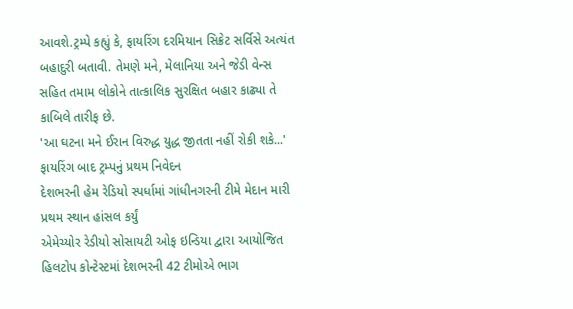આવશે.ટ્રમ્પે કહ્યું કે, ફાયરિંગ દરમિયાન સિક્રેટ સર્વિસે અત્યંત બહાદુરી બતાવી. તેમણે મને, મેલાનિયા અને જેડી વેન્સ સહિત તમામ લોકોને તાત્કાલિક સુરક્ષિત બહાર કાઢ્યા તે કાબિલે તારીફ છે.
'આ ઘટના મને ઈરાન વિરુદ્ધ યુદ્ધ જીતતા નહીં રોકી શકે...' ફાયરિંગ બાદ ટ્રમ્પનું પ્રથમ નિવેદન
દેશભરની હેમ રેડિયો સ્પર્ધામાં ગાંધીનગરની ટીમે મેદાન મારી પ્રથમ સ્થાન હાંસલ કર્યું
એમેચ્યોર રેડીયો સોસાયટી ઓફ ઇન્ડિયા દ્વારા આયોજિત હિલટોપ કોન્ટેસ્ટમાં દેશભરની 42 ટીમોએ ભાગ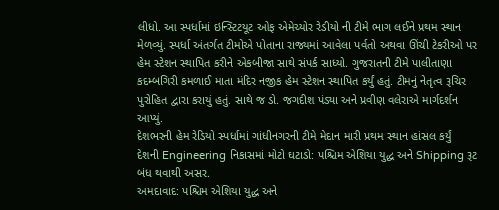લીધો. આ સ્પર્ધામાં ઇન્સ્ટિટયૂટ ઓફ એમેચ્યોર રેડીયો ની ટીમે ભાગ લઈને પ્રથમ સ્થાન મેળવ્યું. સ્પર્ધા અંતર્ગત ટીમોએ પોતાના રાજ્યમાં આવેલા પર્વતો અથવા ઊંચી ટેકરીઓ પર હેમ સ્ટેશન સ્થાપિત કરીને એકબીજા સાથે સંપર્ક સાધ્યો. ગુજરાતની ટીમે પાલીતાણા કદમ્બગિરી કમળાઈ માતા મંદિર નજીક હેમ સ્ટેશન સ્થાપિત કર્યું હતું. ટીમનું નેતૃત્વ રૂચિર પુરોહિત દ્વારા કરાયું હતું. સાથે જ ડો. જગદીશ પંડ્યા અને પ્રવીણ વલેરાએ માર્ગદર્શન આપ્યું.
દેશભરની હેમ રેડિયો સ્પર્ધામાં ગાંધીનગરની ટીમે મેદાન મારી પ્રથમ સ્થાન હાંસલ કર્યું
દેશની Engineering નિકાસમાં મોટો ઘટાડો: પશ્ચિમ એશિયા યુદ્ધ અને Shipping રૂટ બંધ થવાથી અસર.
અમદાવાદ: પશ્ચિમ એશિયા યુદ્ધ અને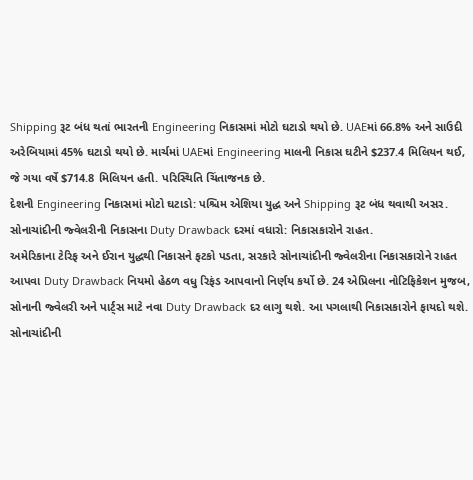Shipping રૂટ બંધ થતાં ભારતની Engineering નિકાસમાં મોટો ઘટાડો થયો છે. UAEમાં 66.8% અને સાઉદી અરેબિયામાં 45% ઘટાડો થયો છે. માર્ચમાં UAEમાં Engineering માલની નિકાસ ઘટીને $237.4 મિલિયન થઈ, જે ગયા વર્ષે $714.8 મિલિયન હતી. પરિસ્થિતિ ચિંતાજનક છે.
દેશની Engineering નિકાસમાં મોટો ઘટાડો: પશ્ચિમ એશિયા યુદ્ધ અને Shipping રૂટ બંધ થવાથી અસર.
સોનાચાંદીની જ્વેલરીની નિકાસના Duty Drawback દરમાં વધારો: નિકાસકારોને રાહત.
અમેરિકાના ટેરિફ અને ઈરાન યુદ્ધથી નિકાસને ફટકો પડતા, સરકારે સોનાચાંદીની જ્વેલરીના નિકાસકારોને રાહત આપવા Duty Drawback નિયમો હેઠળ વધુ રિફંડ આપવાનો નિર્ણય કર્યો છે. 24 એપ્રિલના નોટિફિકેશન મુજબ, સોનાની જ્વેલરી અને પાર્ટ્સ માટે નવા Duty Drawback દર લાગુ થશે. આ પગલાથી નિકાસકારોને ફાયદો થશે.
સોનાચાંદીની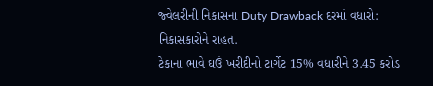જ્વેલરીની નિકાસના Duty Drawback દરમાં વધારો: નિકાસકારોને રાહત.
ટેકાના ભાવે ઘઉં ખરીદીનો ટાર્ગેટ 15% વધારીને 3.45 કરોડ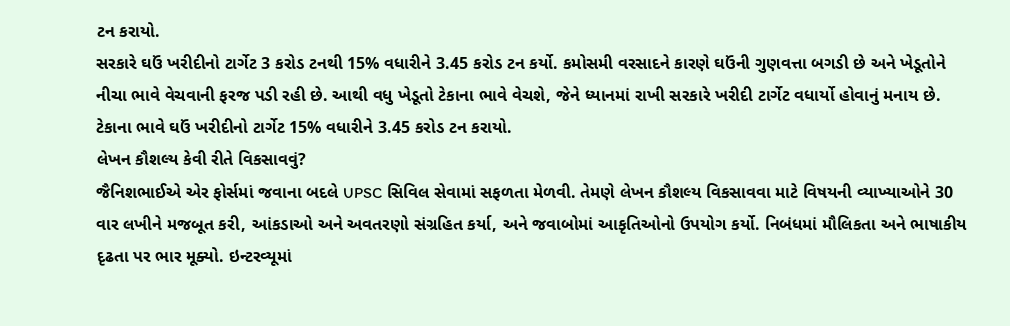ટન કરાયો.
સરકારે ઘઉં ખરીદીનો ટાર્ગેટ 3 કરોડ ટનથી 15% વધારીને 3.45 કરોડ ટન કર્યો. કમોસમી વરસાદને કારણે ઘઉંની ગુણવત્તા બગડી છે અને ખેડૂતોને નીચા ભાવે વેચવાની ફરજ પડી રહી છે. આથી વધુ ખેડૂતો ટેકાના ભાવે વેચશે, જેને ધ્યાનમાં રાખી સરકારે ખરીદી ટાર્ગેટ વધાર્યો હોવાનું મનાય છે.
ટેકાના ભાવે ઘઉં ખરીદીનો ટાર્ગેટ 15% વધારીને 3.45 કરોડ ટન કરાયો.
લેખન કૌશલ્ય કેવી રીતે વિકસાવવું?
જૈનિશભાઈએ એર ફોર્સમાં જવાના બદલે UPSC સિવિલ સેવામાં સફળતા મેળવી. તેમણે લેખન કૌશલ્ય વિકસાવવા માટે વિષયની વ્યાખ્યાઓને 30 વાર લખીને મજબૂત કરી, આંકડાઓ અને અવતરણો સંગ્રહિત કર્યા, અને જવાબોમાં આકૃતિઓનો ઉપયોગ કર્યો. નિબંધમાં મૌલિકતા અને ભાષાકીય દૃઢતા પર ભાર મૂક્યો. ઇન્ટરવ્યૂમાં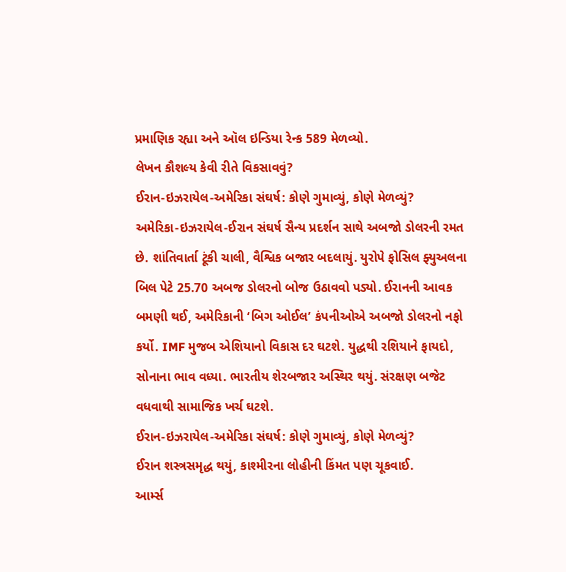પ્રમાણિક રહ્યા અને ઑલ ઇન્ડિયા રેન્ક 589 મેળવ્યો.
લેખન કૌશલ્ય કેવી રીતે વિકસાવવું?
ઈરાન-ઇઝરાયેલ-અમેરિકા સંઘર્ષ: કોણે ગુમાવ્યું, કોણે મેળવ્યું?
અમેરિકા-ઇઝરાયેલ-ઈરાન સંઘર્ષ સૈન્ય પ્રદર્શન સાથે અબજો ડોલરની રમત છે. શાંતિવાર્તા ટૂંકી ચાલી, વૈશ્વિક બજાર બદલાયું. યુરોપે ફોસિલ ફ્યુઅલના બિલ પેટે 25.70 અબજ ડોલરનો બોજ ઉઠાવવો પડ્યો. ઈરાનની આવક બમણી થઈ, અમેરિકાની ‘બિગ ઓઈલ’ કંપનીઓએ અબજો ડોલરનો નફો કર્યો. IMF મુજબ એશિયાનો વિકાસ દર ઘટશે. યુદ્ધથી રશિયાને ફાયદો, સોનાના ભાવ વધ્યા. ભારતીય શેરબજાર અસ્થિર થયું. સંરક્ષણ બજેટ વધવાથી સામાજિક ખર્ચ ઘટશે.
ઈરાન-ઇઝરાયેલ-અમેરિકા સંઘર્ષ: કોણે ગુમાવ્યું, કોણે મેળવ્યું?
ઈરાન શસ્ત્રસમૃદ્ધ થયું, કાશ્મીરના લોહીની કિંમત પણ ચૂકવાઈ.
આર્મ્સ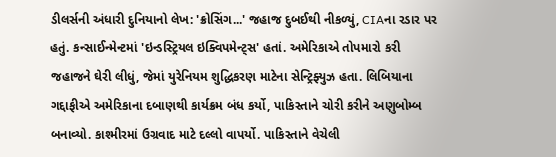ડીલર્સની અંધારી દુનિયાનો લેખ: 'ક્રોસિંગ...' જહાજ દુબઈથી નીકળ્યું, CIAના રડાર પર હતું. કન્સાઈન્મેન્ટમાં 'ઇન્ડસ્ટ્રિયલ ઇક્વિપમેન્ટ્સ' હતાં. અમેરિકાએ તોપમારો કરી જહાજને ઘેરી લીધું, જેમાં યુરેનિયમ શુદ્ધિકરણ માટેના સેન્ટ્રિફ્યુઝ હતા. લિબિયાના ગદ્દાફીએ અમેરિકાના દબાણથી કાર્યક્રમ બંધ કર્યો, પાકિસ્તાને ચોરી કરીને અણુબોમ્બ બનાવ્યો. કાશ્મીરમાં ઉગ્રવાદ માટે દલ્લો વાપર્યો. પાકિસ્તાને વેચેલી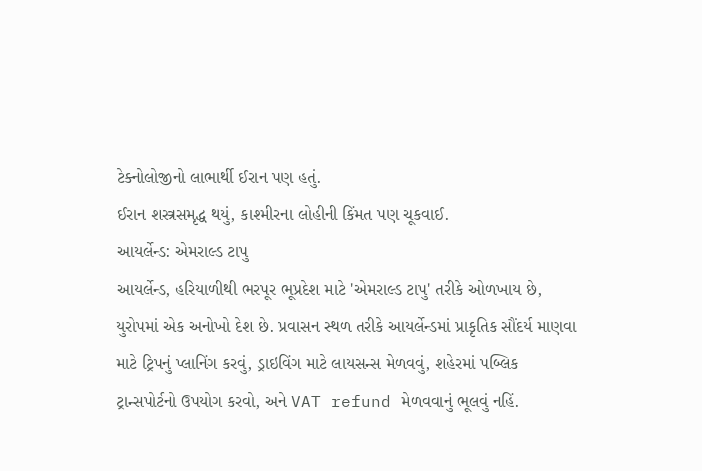ટેક્નોલોજીનો લાભાર્થી ઈરાન પણ હતું.
ઈરાન શસ્ત્રસમૃદ્ધ થયું, કાશ્મીરના લોહીની કિંમત પણ ચૂકવાઈ.
આયર્લેન્ડ: એમરાલ્ડ ટાપુ
આયર્લેન્ડ, હરિયાળીથી ભરપૂર ભૂપ્રદેશ માટે 'એમરાલ્ડ ટાપુ' તરીકે ઓળખાય છે, યુરોપમાં એક અનોખો દેશ છે. પ્રવાસન સ્થળ તરીકે આયર્લેન્ડમાં પ્રાકૃતિક સૌંદર્ય માણવા માટે ટ્રિપનું પ્લાનિંગ કરવું, ડ્રાઇવિંગ માટે લાયસન્સ મેળવવું, શહેરમાં પબ્લિક ટ્રાન્સપોર્ટનો ઉપયોગ કરવો, અને VAT refund મેળવવાનું ભૂલવું નહિં.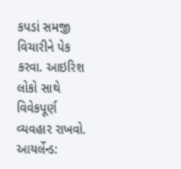કપડાં સમજી વિચારીને પેક કરવા. આઇરિશ લોકો સાથે વિવેકપૂર્ણ વ્યવહાર રાખવો.
આયર્લેન્ડ: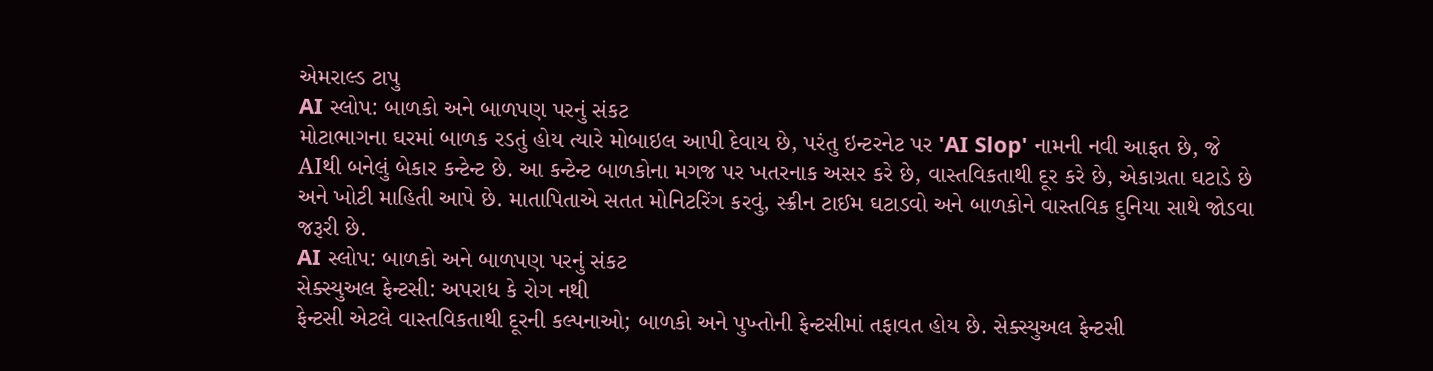એમરાલ્ડ ટાપુ
AI સ્લોપ: બાળકો અને બાળપણ પરનું સંકટ
મોટાભાગના ઘરમાં બાળક રડતું હોય ત્યારે મોબાઇલ આપી દેવાય છે, પરંતુ ઇન્ટરનેટ પર 'AI Slop' નામની નવી આફત છે, જે AIથી બનેલું બેકાર કન્ટેન્ટ છે. આ કન્ટેન્ટ બાળકોના મગજ પર ખતરનાક અસર કરે છે, વાસ્તવિકતાથી દૂર કરે છે, એકાગ્રતા ઘટાડે છે અને ખોટી માહિતી આપે છે. માતાપિતાએ સતત મોનિટરિંગ કરવું, સ્ક્રીન ટાઈમ ઘટાડવો અને બાળકોને વાસ્તવિક દુનિયા સાથે જોડવા જરૂરી છે.
AI સ્લોપ: બાળકો અને બાળપણ પરનું સંકટ
સેક્સ્યુઅલ ફેન્ટસી: અપરાધ કે રોગ નથી
ફેન્ટસી એટલે વાસ્તવિકતાથી દૂરની કલ્પનાઓ; બાળકો અને પુખ્તોની ફેન્ટસીમાં તફાવત હોય છે. સેક્સ્યુઅલ ફેન્ટસી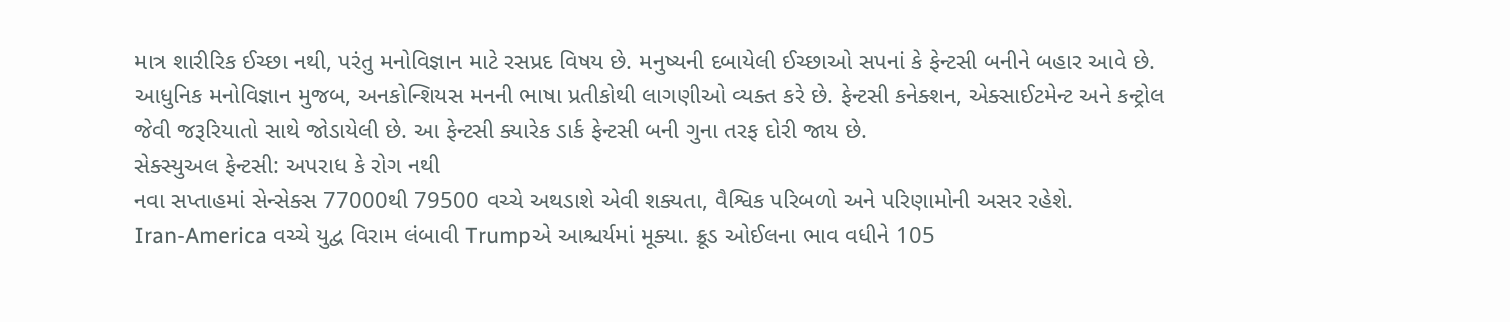માત્ર શારીરિક ઈચ્છા નથી, પરંતુ મનોવિજ્ઞાન માટે રસપ્રદ વિષય છે. મનુષ્યની દબાયેલી ઈચ્છાઓ સપનાં કે ફેન્ટસી બનીને બહાર આવે છે. આધુનિક મનોવિજ્ઞાન મુજબ, અનકોન્શિયસ મનની ભાષા પ્રતીકોથી લાગણીઓ વ્યક્ત કરે છે. ફેન્ટસી કનેક્શન, એક્સાઈટમેન્ટ અને કન્ટ્રોલ જેવી જરૂરિયાતો સાથે જોડાયેલી છે. આ ફેન્ટસી ક્યારેક ડાર્ક ફેન્ટસી બની ગુના તરફ દોરી જાય છે.
સેક્સ્યુઅલ ફેન્ટસી: અપરાધ કે રોગ નથી
નવા સપ્તાહમાં સેન્સેક્સ 77000થી 79500 વચ્ચે અથડાશે એવી શક્યતા, વૈશ્વિક પરિબળો અને પરિણામોની અસર રહેશે.
Iran-America વચ્ચે યુદ્વ વિરામ લંબાવી Trumpએ આશ્ચર્યમાં મૂક્યા. ક્રૂડ ઓઈલના ભાવ વધીને 105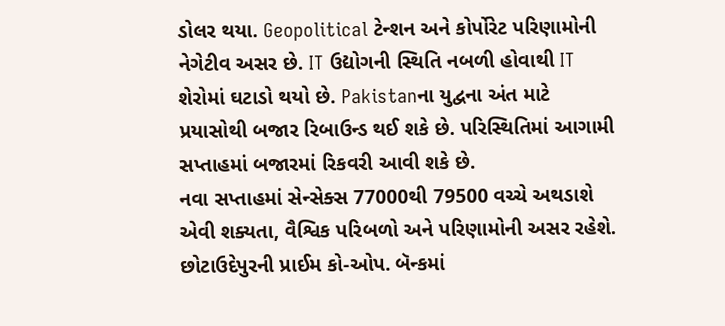ડોલર થયા. Geopolitical ટેન્શન અને કોર્પોરેટ પરિણામોની નેગેટીવ અસર છે. IT ઉદ્યોગની સ્થિતિ નબળી હોવાથી IT શેરોમાં ઘટાડો થયો છે. Pakistanના યુદ્વના અંત માટે પ્રયાસોથી બજાર રિબાઉન્ડ થઈ શકે છે. પરિસ્થિતિમાં આગામી સપ્તાહમાં બજારમાં રિકવરી આવી શકે છે.
નવા સપ્તાહમાં સેન્સેક્સ 77000થી 79500 વચ્ચે અથડાશે એવી શક્યતા, વૈશ્વિક પરિબળો અને પરિણામોની અસર રહેશે.
છોટાઉદેપુરની પ્રાઈમ કો-ઓપ. બૅન્કમાં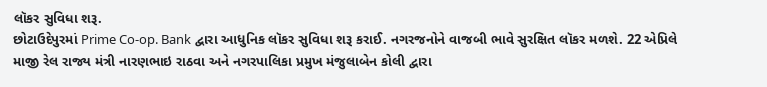લૉકર સુવિધા શરૂ.
છોટાઉદેપુરમાં Prime Co-op. Bank દ્વારા આધુનિક લૉકર સુવિધા શરૂ કરાઈ. નગરજનોને વાજબી ભાવે સુરક્ષિત લૉકર મળશે. 22 એપ્રિલે માજી રેલ રાજ્ય મંત્રી નારણભાઇ રાઠવા અને નગરપાલિકા પ્રમુખ મંજુલાબેન કોલી દ્વારા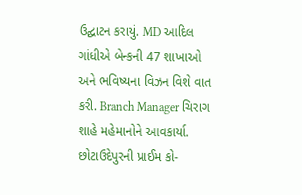ઉદ્ઘાટન કરાયું. MD આદિલ ગાંધીએ બેન્કની 47 શાખાઓ અને ભવિષ્યના વિઝન વિશે વાત કરી. Branch Manager ચિરાગ શાહે મહેમાનોને આવકાર્યા.
છોટાઉદેપુરની પ્રાઈમ કો-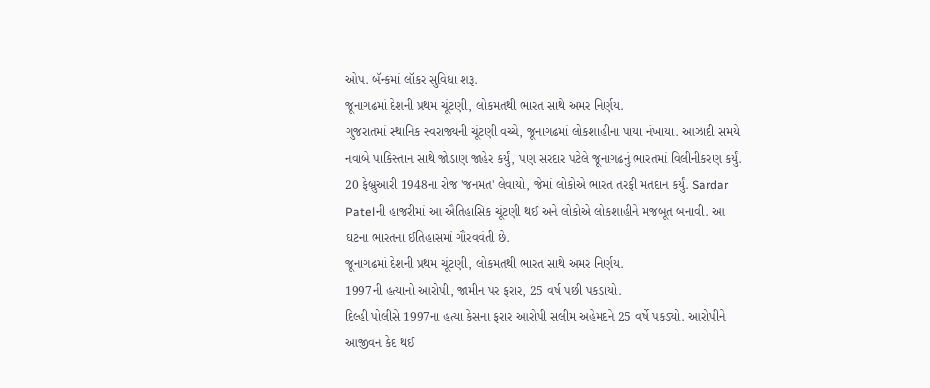ઓપ. બૅન્કમાં લૉકર સુવિધા શરૂ.
જૂનાગઢમાં દેશની પ્રથમ ચૂંટણી, લોકમતથી ભારત સાથે અમર નિર્ણય.
ગુજરાતમાં સ્થાનિક સ્વરાજ્યની ચૂંટણી વચ્ચે, જૂનાગઢમાં લોકશાહીના પાયા નંખાયા. આઝાદી સમયે નવાબે પાકિસ્તાન સાથે જોડાણ જાહેર કર્યું, પણ સરદાર પટેલે જૂનાગઢનું ભારતમાં વિલીનીકરણ કર્યું. 20 ફેબ્રુઆરી 1948ના રોજ 'જનમત' લેવાયો, જેમાં લોકોએ ભારત તરફી મતદાન કર્યું. Sardar Patelની હાજરીમાં આ ઐતિહાસિક ચૂંટણી થઈ અને લોકોએ લોકશાહીને મજબૂત બનાવી. આ ઘટના ભારતના ઈતિહાસમાં ગૌરવવંતી છે.
જૂનાગઢમાં દેશની પ્રથમ ચૂંટણી, લોકમતથી ભારત સાથે અમર નિર્ણય.
1997ની હત્યાનો આરોપી, જામીન પર ફરાર, 25 વર્ષ પછી પકડાયો.
દિલ્હી પોલીસે 1997ના હત્યા કેસના ફરાર આરોપી સલીમ અહેમદને 25 વર્ષે પકડ્યો. આરોપીને આજીવન કેદ થઈ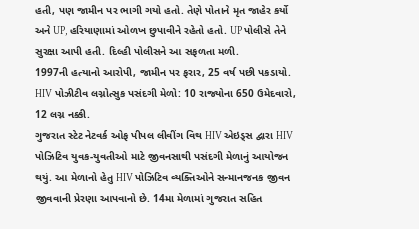હતી, પણ જામીન પર ભાગી ગયો હતો. તેણે પોતાને મૃત જાહેર કર્યો અને UP, હરિયાણામાં ઓળખ છુપાવીને રહેતો હતો. UP પોલીસે તેને સુરક્ષા આપી હતી. દિલ્હી પોલીસને આ સફળતા મળી.
1997ની હત્યાનો આરોપી, જામીન પર ફરાર, 25 વર્ષ પછી પકડાયો.
HIV પોઝીટીવ લગ્નોત્સુક પસંદગી મેળો: 10 રાજ્યોના 650 ઉમેદવારો, 12 લગ્ન નક્કી.
ગુજરાત સ્ટેટ નેટવર્ક ઓફ પીપલ લીવીંગ વિથ HIV એઇડ્સ દ્વારા HIV પોઝિટિવ યુવક-યુવતીઓ માટે જીવનસાથી પસંદગી મેળાનું આયોજન થયું. આ મેળાનો હેતુ HIV પોઝિટિવ વ્યક્તિઓને સન્માનજનક જીવન જીવવાની પ્રેરણા આપવાનો છે. 14મા મેળામાં ગુજરાત સહિત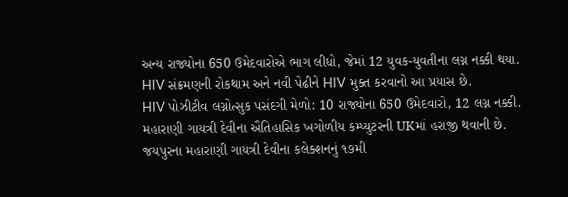અન્ય રાજ્યોના 650 ઉમેદવારોએ ભાગ લીધો, જેમાં 12 યુવક-યુવતીના લગ્ન નક્કી થયા. HIV સંક્રમણની રોકથામ અને નવી પેઢીને HIV મુક્ત કરવાનો આ પ્રયાસ છે.
HIV પોઝીટીવ લગ્નોત્સુક પસંદગી મેળો: 10 રાજ્યોના 650 ઉમેદવારો, 12 લગ્ન નક્કી.
મહારાણી ગાયત્રી દેવીના ઐતિહાસિક ખગોળીય કમ્પ્યુટરની UKમાં હરાજી થવાની છે.
જયપુરના મહારાણી ગાયત્રી દેવીના કલેક્શનનું ૧૭મી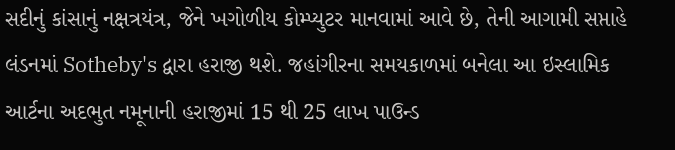સદીનું કાંસાનું નક્ષત્રયંત્ર, જેને ખગોળીય કોમ્પ્યુટર માનવામાં આવે છે, તેની આગામી સપ્તાહે લંડનમાં Sotheby's દ્વારા હરાજી થશે. જહાંગીરના સમયકાળમાં બનેલા આ ઇસ્લામિક આર્ટના અદભુત નમૂનાની હરાજીમાં 15 થી 25 લાખ પાઉન્ડ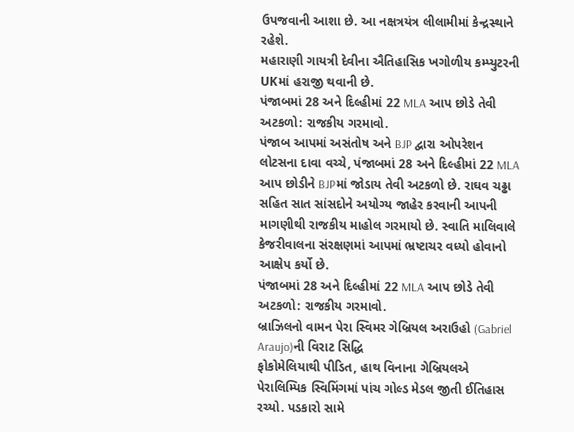ઉપજવાની આશા છે. આ નક્ષત્રયંત્ર લીલામીમાં કેન્દ્રસ્થાને રહેશે.
મહારાણી ગાયત્રી દેવીના ઐતિહાસિક ખગોળીય કમ્પ્યુટરની UKમાં હરાજી થવાની છે.
પંજાબમાં 28 અને દિલ્હીમાં 22 MLA આપ છોડે તેવી અટકળો: રાજકીય ગરમાવો.
પંજાબ આપમાં અસંતોષ અને BJP દ્વારા ઓપરેશન લોટસના દાવા વચ્ચે, પંજાબમાં 28 અને દિલ્હીમાં 22 MLA આપ છોડીને BJPમાં જોડાય તેવી અટકળો છે. રાઘવ ચઢ્ઢા સહિત સાત સાંસદોને અયોગ્ય જાહેર કરવાની આપની માગણીથી રાજકીય માહોલ ગરમાયો છે. સ્વાતિ માલિવાલે કેજરીવાલના સંરક્ષણમાં આપમાં ભ્રષ્ટાચર વધ્યો હોવાનો આક્ષેપ કર્યો છે.
પંજાબમાં 28 અને દિલ્હીમાં 22 MLA આપ છોડે તેવી અટકળો: રાજકીય ગરમાવો.
બ્રાઝિલનો વામન પેરા સ્વિમર ગેબ્રિયલ અરાઉહો (Gabriel Araujo)ની વિરાટ સિદ્ધિ
ફોકોમેલિયાથી પીડિત, હાથ વિનાના ગેબ્રિયલએ પેરાલિમ્પિક સ્વિમિંગમાં પાંચ ગોલ્ડ મેડલ જીતી ઈતિહાસ રચ્યો. પડકારો સામે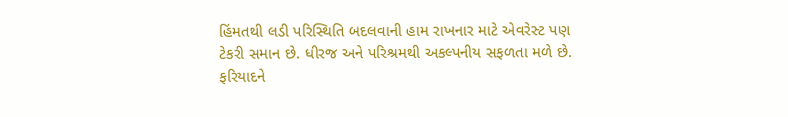હિંમતથી લડી પરિસ્થિતિ બદલવાની હામ રાખનાર માટે એવરેસ્ટ પણ ટેકરી સમાન છે. ધીરજ અને પરિશ્રમથી અકલ્પનીય સફળતા મળે છે. ફરિયાદને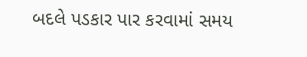બદલે પડકાર પાર કરવામાં સમય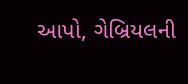આપો, ગેબ્રિયલની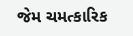જેમ ચમત્કારિક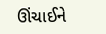ઊંચાઈને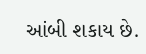આંબી શકાય છે.